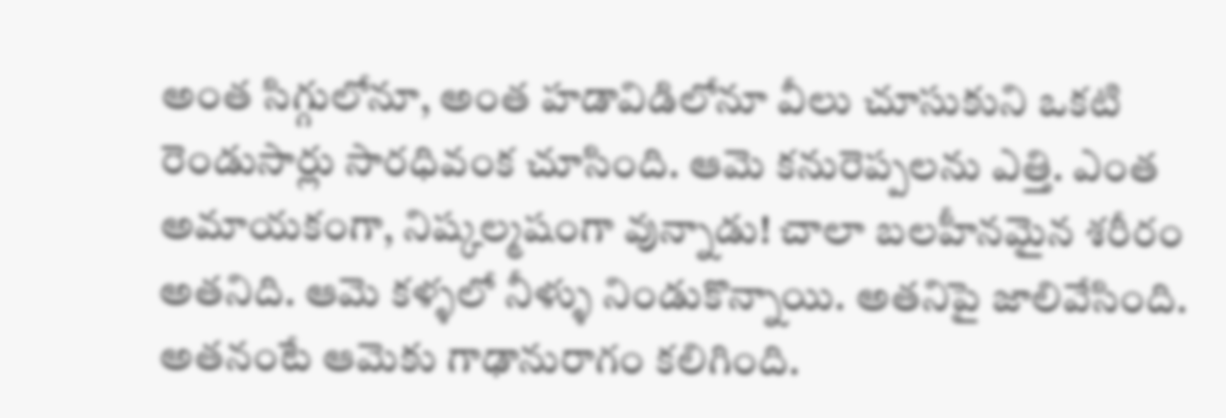అంత సిగ్గులోనూ, అంత హడావిడిలోనూ వీలు చూసుకుని ఒకటి రెండుసార్లు సారధివంక చూసింది. ఆమె కనురెప్పలను ఎత్తి. ఎంత అమాయకంగా, నిష్కల్మషంగా వున్నాడు! చాలా బలహీనమైన శరీరం అతనిది. ఆమె కళ్ళలో నీళ్ళు నిండుకొన్నాయి. అతనిపై జాలివేసింది. అతనంటే ఆమెకు గాఢానురాగం కలిగింది.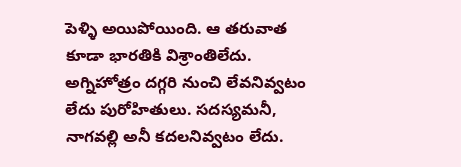పెళ్ళి అయిపోయింది. ఆ తరువాత కూడా భారతికి విశ్రాంతిలేదు. అగ్నిహోత్రం దగ్గరి నుంచి లేవనివ్వటం లేదు పురోహితులు. సదస్యమనీ, నాగవల్లి అనీ కదలనివ్వటం లేదు.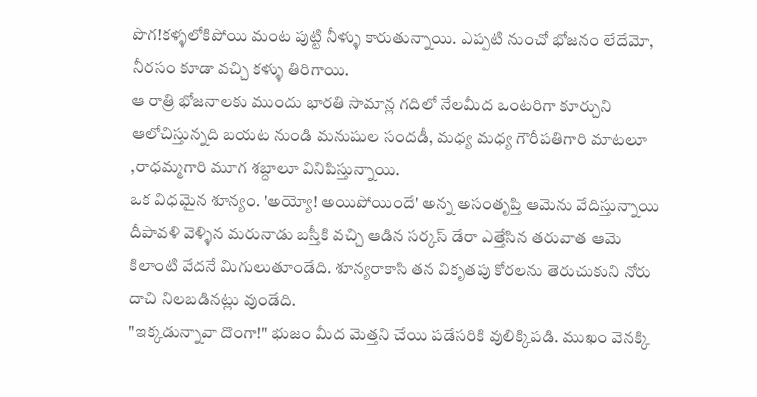పొగ!కళ్ళలోకిపోయి మంట పుట్టి నీళ్ళు కారుతున్నాయి. ఎప్పటి నుంచో భోజనం లేదేమో, నీరసం కూడా వచ్చి కళ్ళు తిరిగాయి.
ఆ రాత్రి భోజనాలకు ముందు భారతి సామాన్ల గదిలో నేలమీద ఒంటరిగా కూర్చుని ఆలోచిస్తున్నది బయట నుండి మనుషుల సందడీ, మధ్య మధ్య గౌరీపతిగారి మాటలూ ,రాధమ్మగారి మూగ శబ్దాలూ వినిపిస్తున్నాయి.
ఒక విధమైన శూన్యం. 'అయ్యో! అయిపోయిందే' అన్న అసంతృప్తి ఆమెను వేదిస్తున్నాయి దీపావళి వెళ్ళిన మరునాడు బస్తీకి వచ్చి ఆడిన సర్కస్ డేరా ఎత్తేసిన తరువాత ఆమె కిలాంటి వేదనే మిగులుతూండేది. శూన్యరాకాసి తన వికృతపు కోరలను తెరుచుకుని నోరు దాచి నిలబడినట్లు వుండేది.
"ఇక్కడున్నావా దొంగా!" భుజం మీద మెత్తని చేయి పడేసరికి వులిక్కిపడి. ముఖం వెనక్కి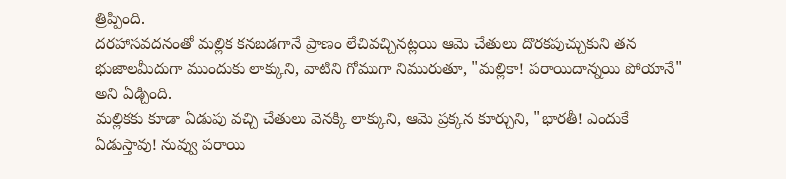త్రిప్పింది.
దరహాసవదనంతో మల్లిక కనబడగానే ప్రాణం లేచివచ్చినట్లయి ఆమె చేతులు దొరకపుచ్చుకుని తన భుజాలమీదుగా ముందుకు లాక్కుని, వాటిని గోముగా నిమురుతూ, "మల్లికా! పరాయిదాన్నయి పోయానే" అని ఏడ్చింది.
మల్లికకు కూడా ఏడుపు వచ్చి చేతులు వెనక్కి లాక్కుని, ఆమె ప్రక్కన కూర్చుని, "భారతీ! ఎందుకే ఏడుస్తావు! నువ్వు పరాయి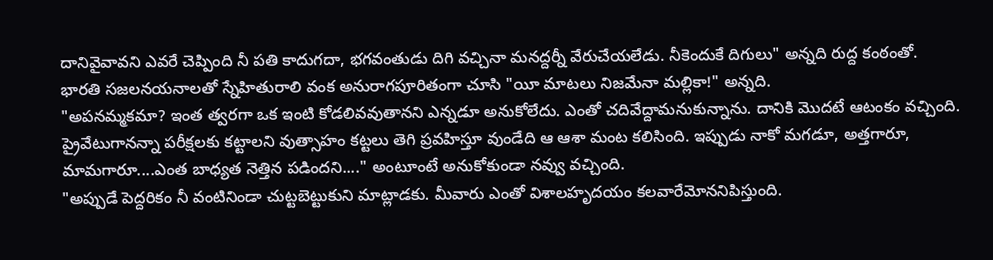దానివైవావని ఎవరే చెప్పింది నీ పతి కాదుగదా, భగవంతుడు దిగి వచ్చినా మనద్దర్నీ వేరుచేయలేడు. నీకెందుకే దిగులు" అన్నది రుద్ద కంఠంతో.
భారతి సజలనయనాలతో స్నేహితురాలి వంక అనురాగపూరితంగా చూసి "యీ మాటలు నిజమేనా మల్లికా!" అన్నది.
"అపనమ్మకమా? ఇంత త్వరగా ఒక ఇంటి కోడలివవుతానని ఎన్నడూ అనుకోలేదు. ఎంతో చదివేద్దామనుకున్నాను. దానికి మొదటే ఆటంకం వచ్చింది. ప్రైవేటుగానన్నా పరీక్షలకు కట్టాలని వుత్సాహం కట్టలు తెగి ప్రవహిస్తూ వుండేది ఆ ఆశా మంట కలిసింది. ఇప్పుడు నాకో మగడూ, అత్తగారూ, మామగారూ....ఎంత బాధ్యత నెత్తిన పడిందని...." అంటూంటే అనుకోకుండా నవ్వు వచ్చింది.
"అప్పుడే పెద్దరికం నీ వంటినిండా చుట్టబెట్టుకుని మాట్లాడకు. మీవారు ఎంతో విశాలహృదయం కలవారేమోననిపిస్తుంది.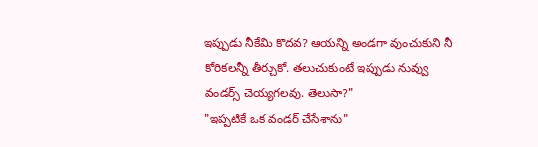ఇప్పుడు నీకేమి కొదవ? ఆయన్ని అండగా వుంచుకుని నీ కోరికలన్నీ తీర్చుకో. తలుచుకుంటే ఇప్పుడు నువ్వు వండర్స్ చెయ్యగలవు. తెలుసా?"
"ఇప్పటికే ఒక వండర్ చేసేశాను"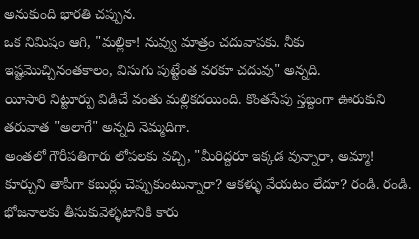అనుకుంది భారతి చప్పున.
ఒక నిమిషం ఆగి, "మల్లికా! నువ్వు మాత్రం చదువాపకు. నీకు ఇష్టమొచ్చినంతకాలం, విసుగు పుట్టేంత వరకూ చదువు" అన్నది.
యీసారి నిట్టూర్పు విడిచే వంతు మల్లికదయింది. కొంతసేపు స్తబ్దంగా ఊరుకుని తరువాత "అలాగే" అన్నది నెమ్మదిగా.
అంతలో గౌరీపతిగారు లోపలకు వచ్చి, "మీరిద్దరూ ఇక్కడ వున్నారా, అమ్మా! కూర్చుని తాపీగా కబుర్లు చెప్పుకుంటున్నారా? ఆకళ్ళు వేయటం లేదూ? రండి. రండి. భోజనాలకు తీసుకువెళ్ళటానికి కారు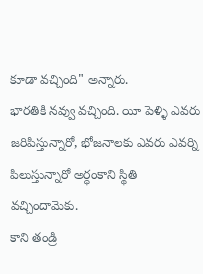కూడా వచ్చింది" అన్నారు.
భారతికి నవ్వు వచ్చింది. యీ పెళ్ళి ఎవరు జరిపిస్తున్నారో, భోజనాలకు ఎవరు ఎవర్ని పిలుస్తున్నారో అర్ధంకాని స్థితి వచ్చిందామెకు.
కాని తండ్రి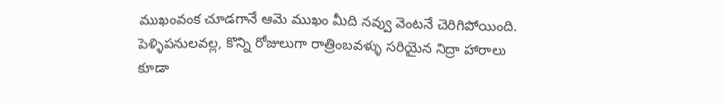ముఖంవంక చూడగానే ఆమె ముఖం మీది నవ్వు వెంటనే చెరిగిపోయింది. పెళ్ళిపనులవల్ల, కొన్ని రోజులుగా రాత్రింబవళ్ళు సరియైన నిద్రా హారాలు కూడా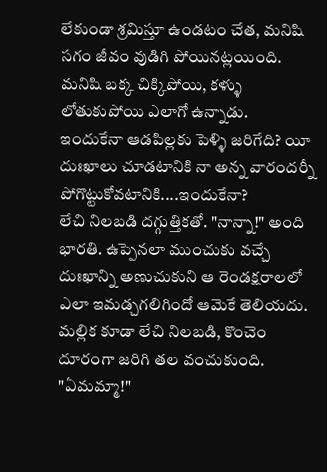లేకుండా శ్రమిస్తూ ఉండటం చేత, మనిషి సగం జీవం వుడిగి పోయినట్లయింది. మనిషి బక్క చిక్కిపోయి, కళ్ళు లోతుకుపోయి ఎలాగో ఉన్నాడు.
ఇందుకేనా ఆడపిల్లకు పెళ్ళి జరిగేది? యీ దుఃఖాలు చూడటానికి నా అన్న వారందర్నీ పోగొట్టుకోవటానికి....ఇందుకేనా?
లేచి నిలబడి దగ్గుత్తికతో. "నాన్నా!" అంది భారతి. ఉప్పెనలా ముంచుకు వచ్చే దుఃఖాన్ని అణుచుకుని ఆ రెండక్షరాలలో ఎలా ఇమడ్చగలిగిందో ఆమెకే తెలియదు. మల్లిక కూడా లేచి నిలబడి, కొంచెం దూరంగా జరిగి తల వంచుకుంది.
"ఏమమ్మా!"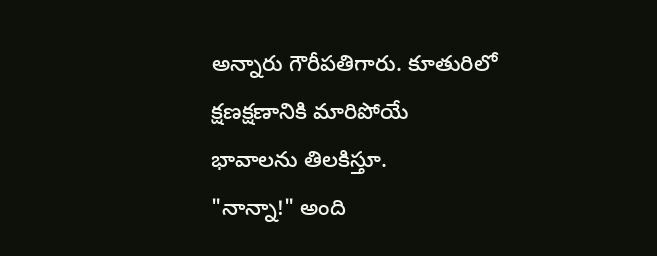అన్నారు గౌరీపతిగారు. కూతురిలో క్షణక్షణానికి మారిపోయే భావాలను తిలకిస్తూ.
"నాన్నా!" అంది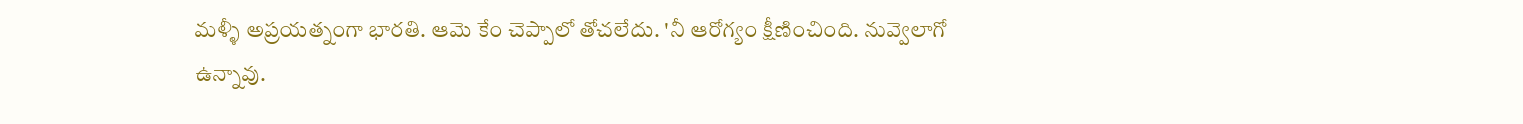మళ్ళీ అప్రయత్నంగా భారతి. ఆమె కేం చెప్పాలో తోచలేదు. 'నీ ఆరోగ్యం క్షీణించింది. నువ్వెలాగో ఉన్నావు.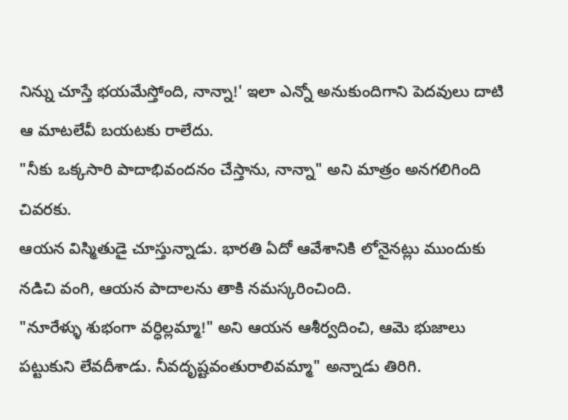నిన్ను చూస్తే భయమేస్తోంది, నాన్నా!' ఇలా ఎన్నో అనుకుందిగాని పెదవులు దాటి ఆ మాటలేవీ బయటకు రాలేదు.
"నీకు ఒక్కసారి పాదాభివందనం చేస్తాను, నాన్నా" అని మాత్రం అనగలిగింది చివరకు.
ఆయన విస్మితుడై చూస్తున్నాడు. భారతి ఏదో ఆవేశానికి లోనైనట్లు ముందుకు నడిచి వంగి, ఆయన పాదాలను తాకి నమస్కరించింది.
"నూరేళ్ళు శుభంగా వర్ధిల్లమ్మా!" అని ఆయన ఆశీర్వదించి, ఆమె భుజాలు పట్టుకుని లేవదీశాడు. నీవదృష్టవంతురాలివమ్మా" అన్నాడు తిరిగి.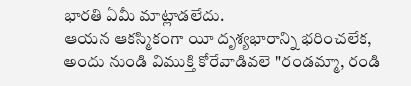భారతి ఏమీ మాట్లాడలేదు.
ఆయన ఆకస్మికంగా యీ దృశ్యభారాన్ని భరించలేక, అందు నుండి విముక్తి కోరేవాడివలె "రండమ్మా, రండి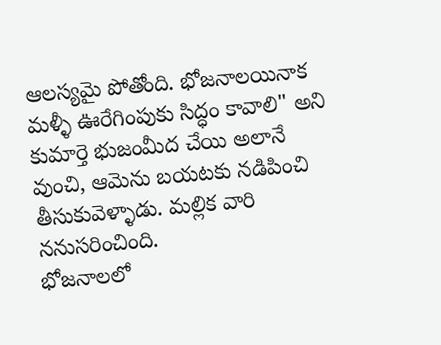ఆలస్యమై పోతోంది. భోజనాలయినాక మళ్ళీ ఊరేగింపుకు సిద్ధం కావాలి" అని కుమార్తె భుజంమీద చేయి అలానే వుంచి, ఆమెను బయటకు నడిపించి తీసుకువెళ్ళాడు. మల్లిక వారి ననుసరించింది.
భోజనాలలో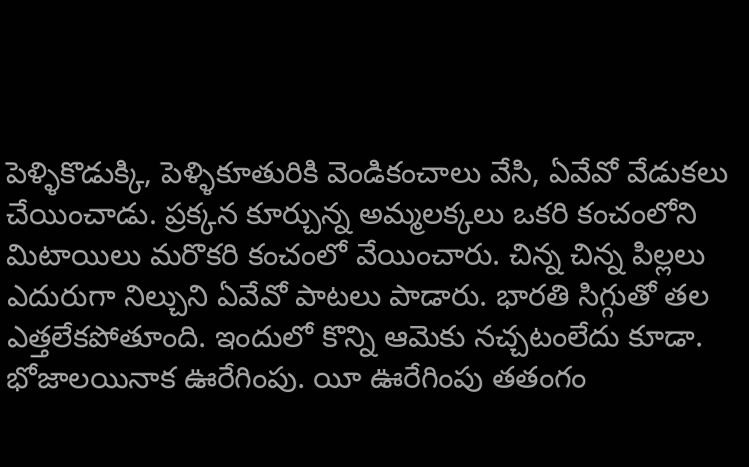పెళ్ళికొడుక్కి, పెళ్ళికూతురికి వెండికంచాలు వేసి, ఏవేవో వేడుకలు చేయించాడు. ప్రక్కన కూర్చున్న అమ్మలక్కలు ఒకరి కంచంలోని మిటాయిలు మరొకరి కంచంలో వేయించారు. చిన్న చిన్న పిల్లలు ఎదురుగా నిల్చుని ఏవేవో పాటలు పాడారు. భారతి సిగ్గుతో తల ఎత్తలేకపోతూంది. ఇందులో కొన్ని ఆమెకు నచ్చటంలేదు కూడా.
భోజాలయినాక ఊరేగింపు. యీ ఊరేగింపు తతంగం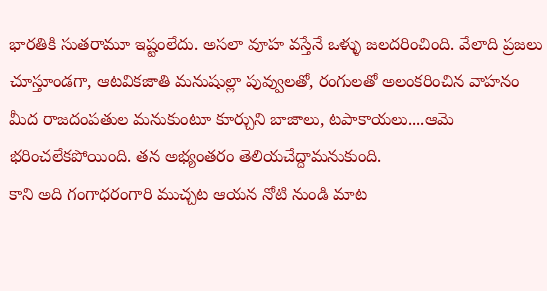భారతికి సుతరామూ ఇష్టంలేదు. అసలా వూహ వస్తేనే ఒళ్ళు జలదరించింది. వేలాది ప్రజలు చూస్తూండగా, ఆటవికజాతి మనుషుల్లా పువ్వులతో, రంగులతో అలంకరించిన వాహనం మీద రాజదంపతుల మనుకుంటూ కూర్చుని బాజాలు, టపాకాయలు....ఆమె భరించలేకపోయింది. తన అభ్యంతరం తెలియచేద్దామనుకుంది.
కాని అది గంగాధరంగారి ముచ్చట ఆయన నోటి నుండి మాట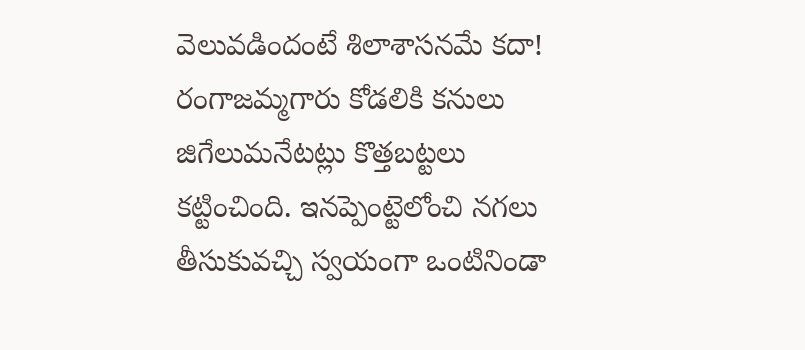వెలువడిందంటే శిలాశాసనమే కదా!
రంగాజమ్మగారు కోడలికి కనులు జిగేలుమనేటట్లు కొత్తబట్టలు కట్టించింది. ఇనప్పెంట్టెలోంచి నగలు తీసుకువచ్చి స్వయంగా ఒంటినిండా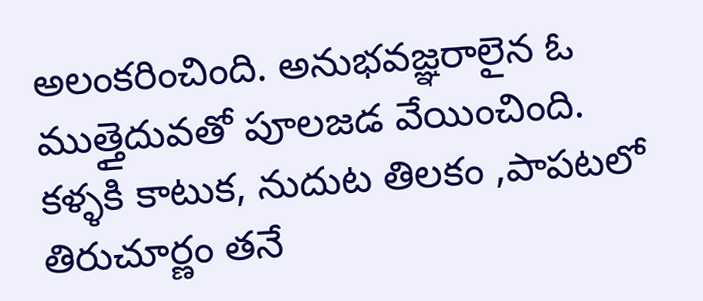అలంకరించింది. అనుభవజ్ఞరాలైన ఓ ముత్తైదువతో పూలజడ వేయించింది. కళ్ళకి కాటుక, నుదుట తిలకం ,పాపటలో తిరుచూర్ణం తనే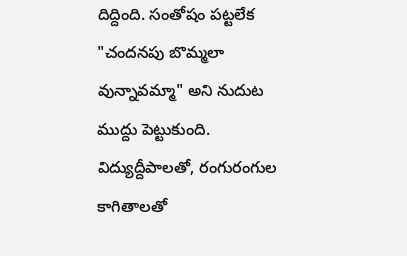దిద్దింది. సంతోషం పట్టలేక "చందనపు బొమ్మలా వున్నావమ్మా" అని నుదుట ముద్దు పెట్టుకుంది.
విద్యుద్దీపాలతో, రంగురంగుల కాగితాలతో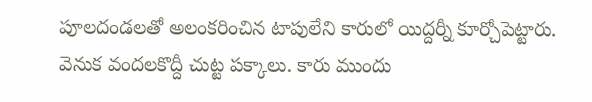పూలదండలతో అలంకరించిన టాపులేని కారులో యిద్దర్నీ కూర్చోపెట్టారు. వెనుక వందలకొద్దీ చుట్ట పక్కాలు. కారు ముందు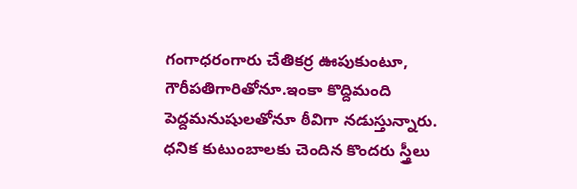గంగాధరంగారు చేతికర్ర ఊపుకుంటూ, గౌరీపతిగారితోనూ.ఇంకా కొద్దిమంది పెద్దమనుషులతోనూ ఠీవిగా నడుస్తున్నారు. ధనిక కుటుంబాలకు చెందిన కొందరు స్త్రీలు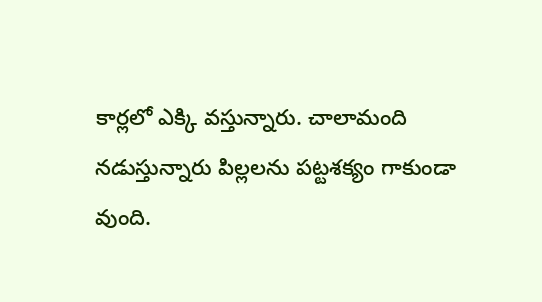కార్లలో ఎక్కి వస్తున్నారు. చాలామంది నడుస్తున్నారు పిల్లలను పట్టశక్యం గాకుండా వుంది.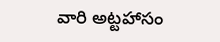వారి అట్టహాసం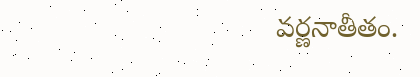వర్ణనాతీతం.